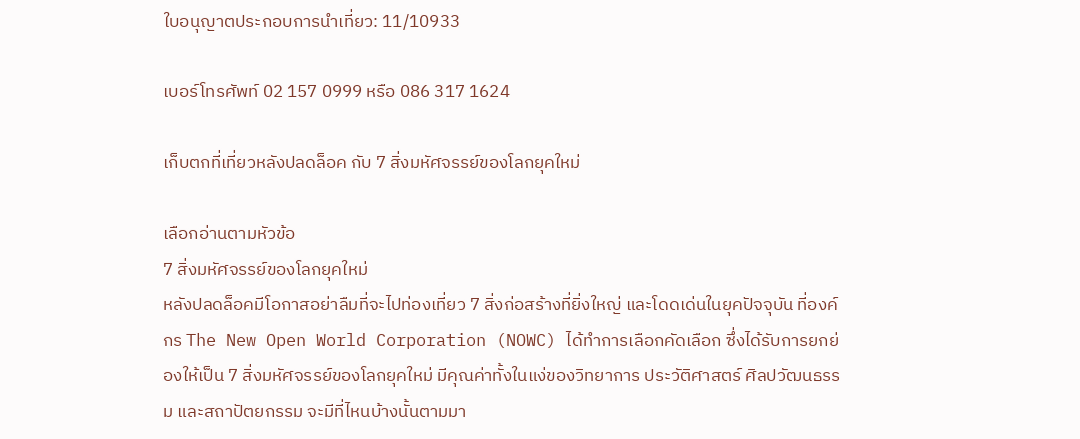ใบอนุญาตประกอบการนำเที่ยว: 11/10933

เบอร์โทรศัพท์ 02 157 0999 หรือ 086 317 1624

เก็บตกที่เที่ยวหลังปลดล็อค กับ 7 สิ่งมหัศจรรย์ของโลกยุคใหม่

เลือกอ่านตามหัวข้อ
7 สิ่งมหัศจรรย์ของโลกยุคใหม่
หลังปลดล็อคมีโอกาสอย่าลืมที่จะไปท่องเที่ยว 7 สิ่งก่อสร้างที่ยิ่งใหญ่ และโดดเด่นในยุคปัจจุบัน ที่องค์กร The New Open World Corporation (NOWC) ได้ทำการเลือกคัดเลือก ซึ่งได้รับการยกย่องให้เป็น 7 สิ่งมหัศจรรย์ของโลกยุคใหม่ มีคุณค่าทั้งในแง่ของวิทยาการ ประวัติศาสตร์ ศิลปวัฒนธรรม และสถาปัตยกรรม จะมีที่ไหนบ้างนั้นตามมา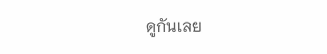ดูกันเลย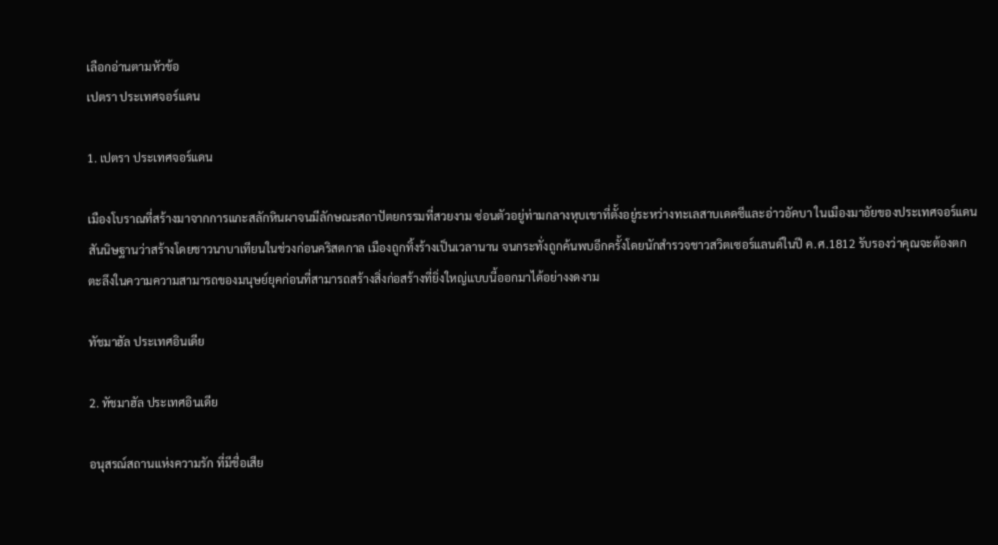เลือกอ่านตามหัวข้อ
เปตรา ประเทศจอร์แดน

1. เปตรา ประเทศจอร์แดน

เมืองโบราณที่สร้างมาจากการแกะสลักหินผาจนมีลักษณะสถาปัตยกรรมที่สวยงาม ซ่อนตัวอยู่ท่ามกลางหุบเขาที่ตั้งอยู่ระหว่างทะเลสาบเดดซีและอ่าวอัคบา ในเมืองมาอัยของประเทศจอร์แดน สันนิษฐานว่าสร้างโดยชาวนาบาเทียนในช่วงก่อนคริสตกาล เมืองถูกทิ้งร้างเป็นเวลานาน จนกระทั่งถูกค้นพบอีกครั้งโดยนักสำรวจชาวสวิตเซอร์แลนด์ในปี ค.ศ.1812 รับรองว่าคุณจะต้องตกตะลึงในความความสามารถของมนุษย์ยุคก่อนที่สามารถสร้างสิ่งก่อสร้างที่ยิ่งใหญ่แบบนี้ออกมาได้อย่างงดงาม

ทัชมาฮัล ประเทศอินเดีย

2. ทัชมาฮัล ประเทศอินเดีย

อนุสรณ์สถานแห่งความรัก ที่มีชื่อเสีย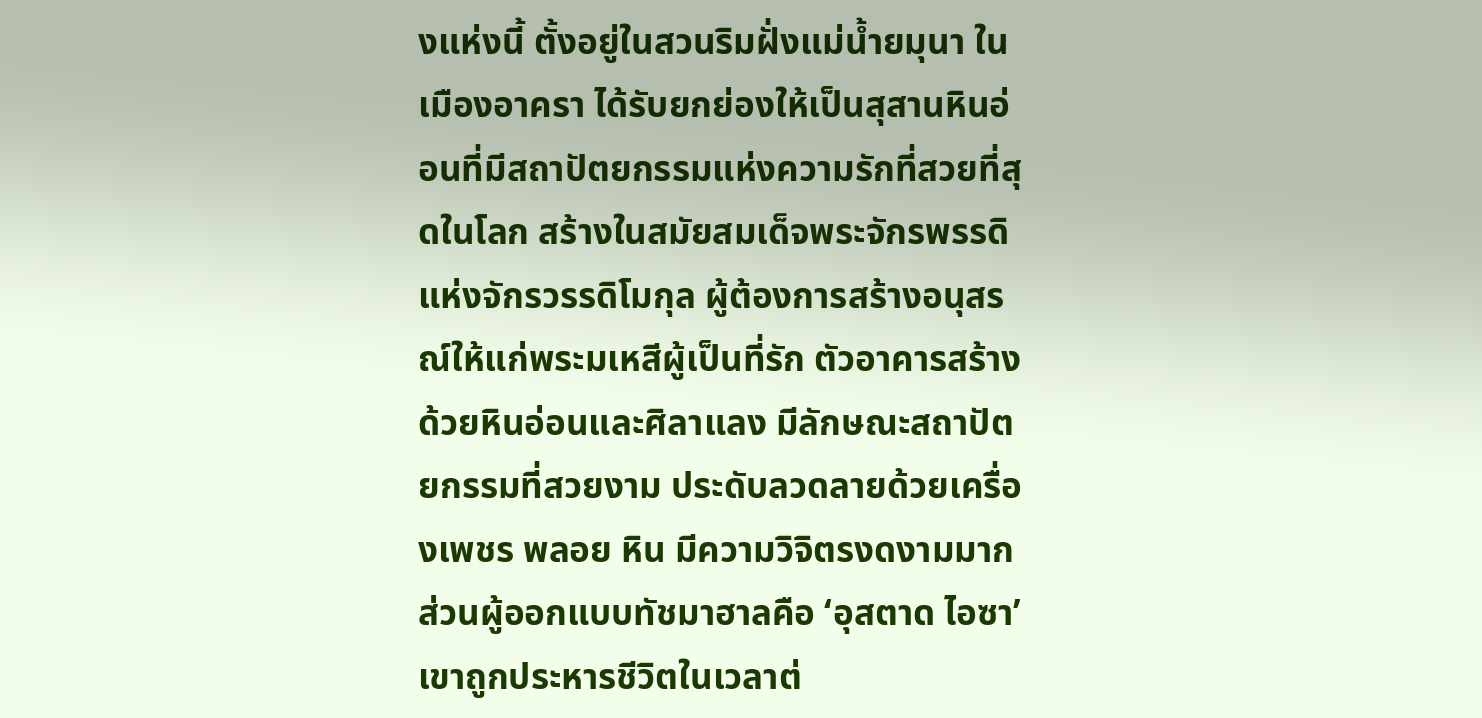งแห่งนี้ ตั้งอยู่ในสวนริมฝั่งแม่น้ำยมุนา ในเมืองอาครา ได้รับยกย่องให้เป็นสุสานหินอ่อนที่มีสถาปัตยกรรมแห่งความรักที่สวยที่สุดในโลก สร้างในสมัยสมเด็จพระจักรพรรดิแห่งจักรวรรดิโมกุล ผู้ต้องการสร้างอนุสรณ์ให้แก่พระมเหสีผู้เป็นที่รัก ตัวอาคารสร้างด้วยหินอ่อนและศิลาแลง มีลักษณะสถาปัตยกรรมที่สวยงาม ประดับลวดลายด้วยเครื่องเพชร พลอย หิน มีความวิจิตรงดงามมาก ส่วนผู้ออกแบบทัชมาฮาลคือ ‘อุสตาด ไอซา’ เขาถูกประหารชีวิตในเวลาต่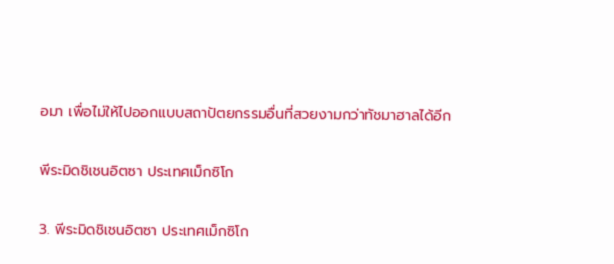อมา เพื่อไม่ให้ไปออกแบบสถาปัตยกรรมอื่นที่สวยงามกว่าทัชมาฮาลได้อีก

พีระมิดชิเชนอิตซา ประเทศเม็กซิโก

3. พีระมิดชิเชนอิตซา ประเทศเม็กซิโก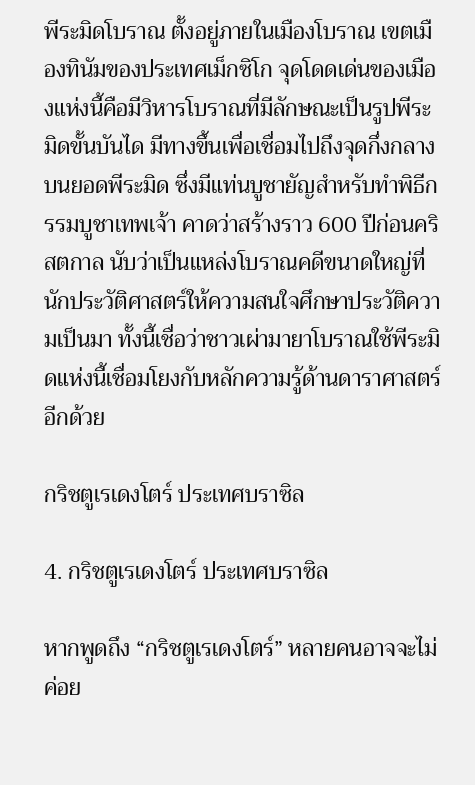พีระมิดโบราณ ตั้งอยู่ภายในเมืองโบราณ เขตเมืองทินัมของประเทศเม็กซิโก จุดโดดเด่นของเมืองแห่งนี้คือมีวิหารโบราณที่มีลักษณะเป็นรูปพีระมิดขั้นบันได มีทางขึ้นเพื่อเชื่อมไปถึงจุดกึ่งกลางบนยอดพีระมิด ซึ่งมีแท่นบูชายัญสำหรับทำพิธีกรรมบูชาเทพเจ้า คาดว่าสร้างราว 600 ปีก่อนคริสตกาล นับว่าเป็นแหล่งโบราณคดีขนาดใหญ่ที่นักประวัติศาสตร์ให้ความสนใจศึกษาประวัติความเป็นมา ทั้งนี้เชื่อว่าชาวเผ่ามายาโบราณใช้พีระมิดแห่งนี้เชื่อมโยงกับหลักความรู้ด้านดาราศาสตร์อีกด้วย

กริชตูเรเดงโตร์ ประเทศบราซิล

4. กริชตูเรเดงโตร์ ประเทศบราซิล

หากพูดถึง “กริชตูเรเดงโตร์” หลายคนอาจจะไม่ค่อย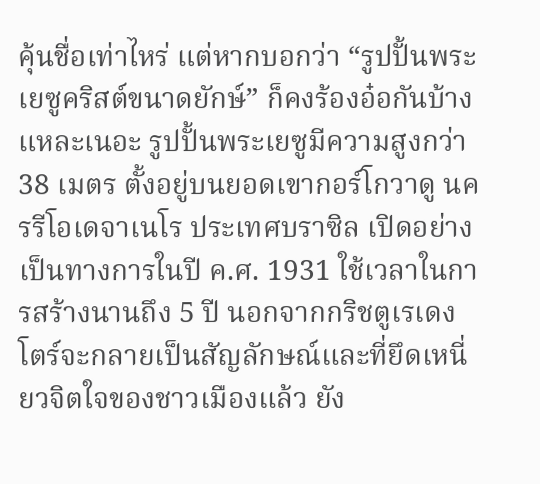คุ้นชื่อเท่าไหร่ แต่หากบอกว่า “รูปปั้นพระเยซูคริสต์ขนาดยักษ์” ก็คงร้องอ๋อกันบ้างแหละเนอะ รูปปั้นพระเยซูมีความสูงกว่า 38 เมตร ตั้งอยู่บนยอดเขากอร์โกวาดู นครรีโอเดจาเนโร ประเทศบราซิล เปิดอย่างเป็นทางการในปี ค.ศ. 1931 ใช้เวลาในการสร้างนานถึง 5 ปี นอกจากกริชตูเรเดงโตร์จะกลายเป็นสัญลักษณ์และที่ยึดเหนี่ยวจิตใจของชาวเมืองแล้ว ยัง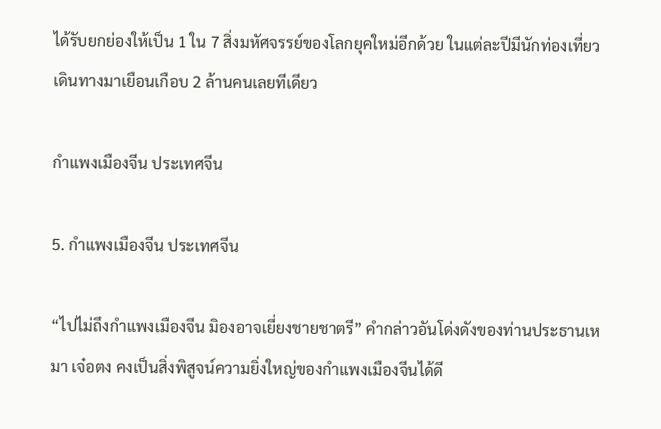ได้รับยกย่องให้เป็น 1 ใน 7 สิ่งมหัศจรรย์ของโลกยุคใหม่อีกด้วย ในแต่ละปีมีนักท่องเที่ยวเดินทางมาเยือนเกือบ 2 ล้านคนเลยทีเดียว

กำแพงเมืองจีน ประเทศจีน

5. กำแพงเมืองจีน ประเทศจีน

“ไปไม่ถึงกำแพงเมืองจีน มิองอาจเยี่ยงชายชาตรี” คำกล่าวอันโด่งดังของท่านประธานเหมา เจ๋อตง คงเป็นสิ่งพิสูจน์ความยิ่งใหญ่ของกำแพงเมืองจีนได้ดี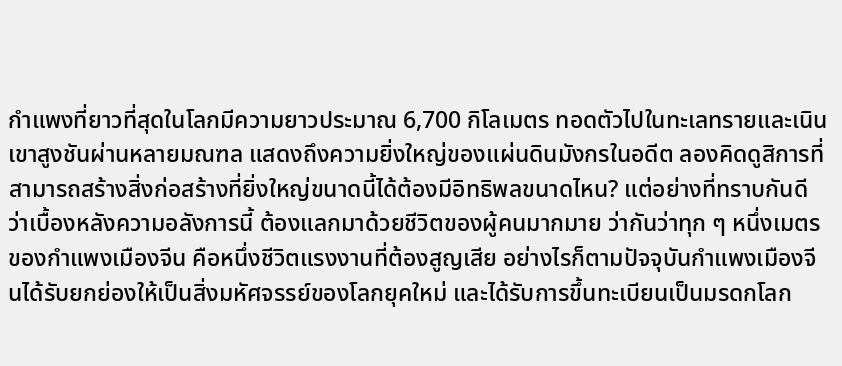กำแพงที่ยาวที่สุดในโลกมีความยาวประมาณ 6,700 กิโลเมตร ทอดตัวไปในทะเลทรายและเนินเขาสูงชันผ่านหลายมณฑล แสดงถึงความยิ่งใหญ่ของแผ่นดินมังกรในอดีต ลองคิดดูสิการที่สามารถสร้างสิ่งก่อสร้างที่ยิ่งใหญ่ขนาดนี้ได้ต้องมีอิทธิพลขนาดไหน? แต่อย่างที่ทราบกันดีว่าเบื้องหลังความอลังการนี้ ต้องแลกมาด้วยชีวิตของผู้คนมากมาย ว่ากันว่าทุก ๆ หนึ่งเมตรของกำแพงเมืองจีน คือหนึ่งชีวิตแรงงานที่ต้องสูญเสีย อย่างไรก็ตามปัจจุบันกำแพงเมืองจีนได้รับยกย่องให้เป็นสิ่งมหัศจรรย์ของโลกยุคใหม่ และได้รับการขึ้นทะเบียนเป็นมรดกโลก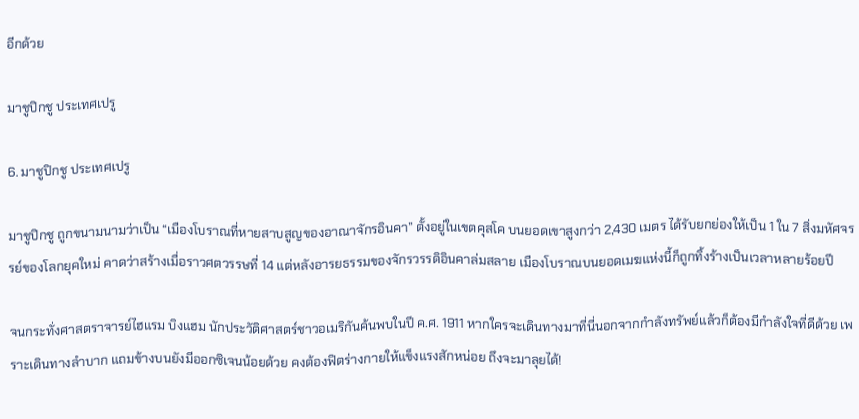อีกด้วย

มาชูปิกชู ประเทศเปรู

6. มาชูปิกชู ประเทศเปรู

มาชูปิกชู ถูกขนามนามว่าเป็น “เมืองโบราณที่หายสาบสูญของอาณาจักรอินคา” ตั้งอยู่ในเขตคุสโค บนยอดเขาสูงกว่า 2,430 เมตร ได้รับยกย่องให้เป็น 1 ใน 7 สิ่งมหัศจรรย์ของโลกยุคใหม่ คาดว่าสร้างเมื่อราวศตวรรษที่ 14 แต่หลังอารยธรรมของจักรวรรดิอินคาล่มสลาย เมืองโบราณบนยอดเมฆแห่งนี้ก็ถูกทิ้งร้างเป็นเวลาหลายร้อยปี

จนกระทั่งศาสตราจารย์ไฮแรม บิงแฮม นักประวัติศาสตร์ชาวอเมริกันค้นพบในปี ค.ศ. 1911 หากใครจะเดินทางมาที่นี่นอกจากกำลังทรัพย์แล้วก็ต้องมีกำลังใจที่ดีด้วย เพราะเดินทางลำบาก แถมข้างบนยังมีออกซิเจนน้อยด้วย คงต้องฟิตร่างกายให้แข็งแรงสักหน่อย ถึงจะมาลุยได้!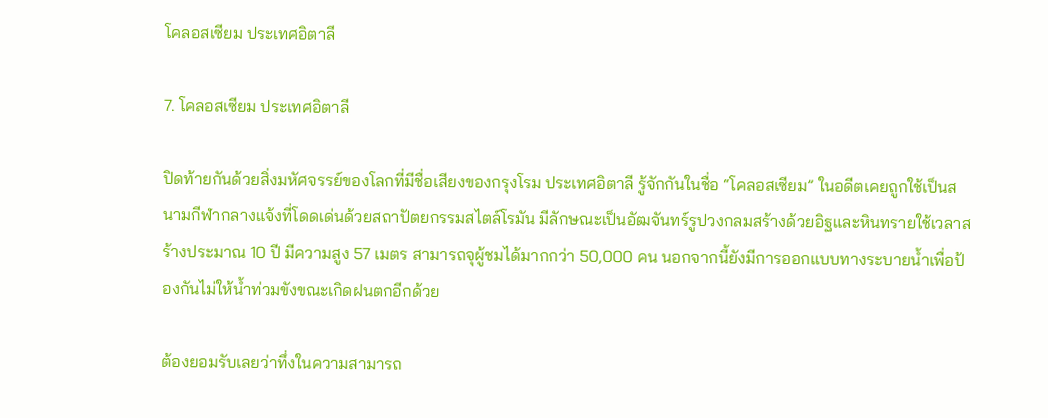โคลอสเซียม ประเทศอิตาลี

7. โคลอสเซียม ประเทศอิตาลี

ปิดท้ายกันด้วยสิ่งมหัศจรรย์ของโลกที่มีชื่อเสียงของกรุงโรม ประเทศอิตาลี รู้จักกันในชื่อ “โคลอสเซียม” ในอดีตเคยถูกใช้เป็นสนามกีฬากลางแจ้งที่โดดเด่นด้วยสถาปัตยกรรมสไตล์โรมัน มีลักษณะเป็นอัฒจันทร์รูปวงกลมสร้างด้วยอิฐและหินทรายใช้เวลาสร้างประมาณ 10 ปี มีความสูง 57 เมตร สามารถจุผู้ชมได้มากกว่า 50,000 คน นอกจากนี้ยังมีการออกแบบทางระบายน้ำเพื่อป้องกันไม่ให้น้ำท่วมขังขณะเกิดฝนตกอีกด้วย

ต้องยอมรับเลยว่าทึ่งในความสามารถ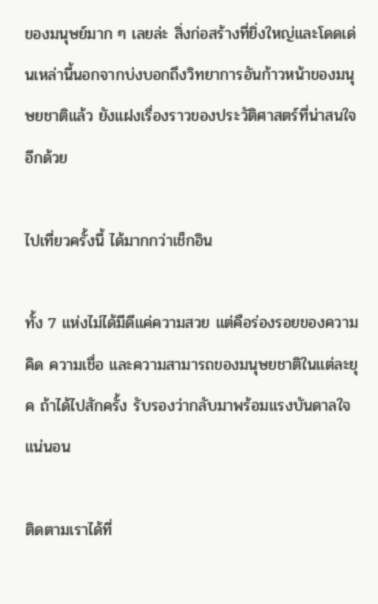ของมนุษย์มาก ๆ เลยล่ะ สิ่งก่อสร้างที่ยิ่งใหญ่และโดดเด่นเหล่านี้นอกจากบ่งบอกถึงวิทยาการอันก้าวหน้าของมนุษยชาติแล้ว ยังแฝงเรื่องราวของประวัติศาสตร์ที่น่าสนใจอีกด้วย

ไปเที่ยวครั้งนี้ ได้มากกว่าเช็กอิน

ทั้ง 7 แห่งไม่ได้มีดีแค่ความสวย แต่คือร่องรอยของความคิด ความเชื่อ และความสามารถของมนุษยชาติในแต่ละยุค ถ้าได้ไปสักครั้ง รับรองว่ากลับมาพร้อมแรงบันดาลใจแน่นอน

ติดตามเราได้ที่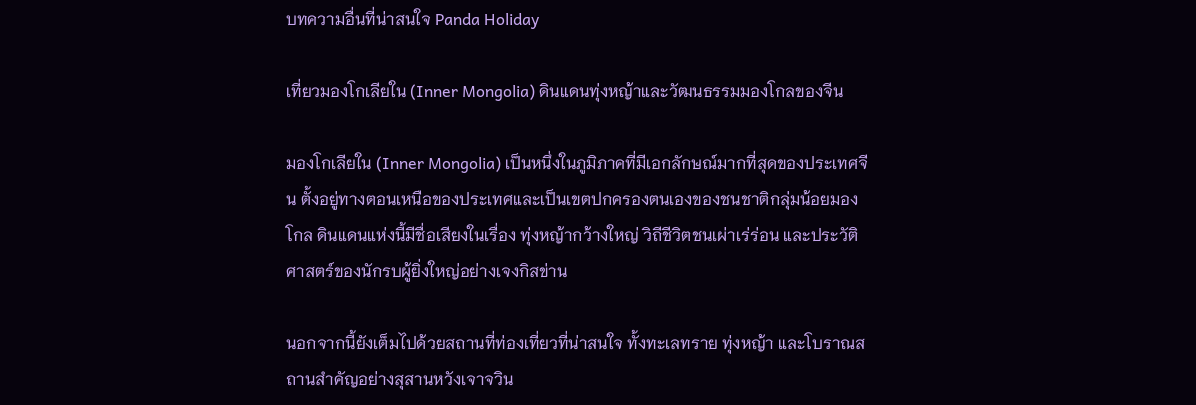บทความอื่นที่น่าสนใจ Panda Holiday

เที่ยวมองโกเลียใน (Inner Mongolia) ดินแดนทุ่งหญ้าและวัฒนธรรมมองโกลของจีน

มองโกเลียใน (Inner Mongolia) เป็นหนึ่งในภูมิภาคที่มีเอกลักษณ์มากที่สุดของประเทศจีน ตั้งอยู่ทางตอนเหนือของประเทศและเป็นเขตปกครองตนเองของชนชาติกลุ่มน้อยมองโกล ดินแดนแห่งนี้มีชื่อเสียงในเรื่อง ทุ่งหญ้ากว้างใหญ่ วิถีชีวิตชนเผ่าเร่ร่อน และประวัติศาสตร์ของนักรบผู้ยิ่งใหญ่อย่างเจงกิสข่าน

นอกจากนี้ยังเต็มไปด้วยสถานที่ท่องเที่ยวที่น่าสนใจ ทั้งทะเลทราย ทุ่งหญ้า และโบราณสถานสำคัญอย่างสุสานหวังเจาจวิน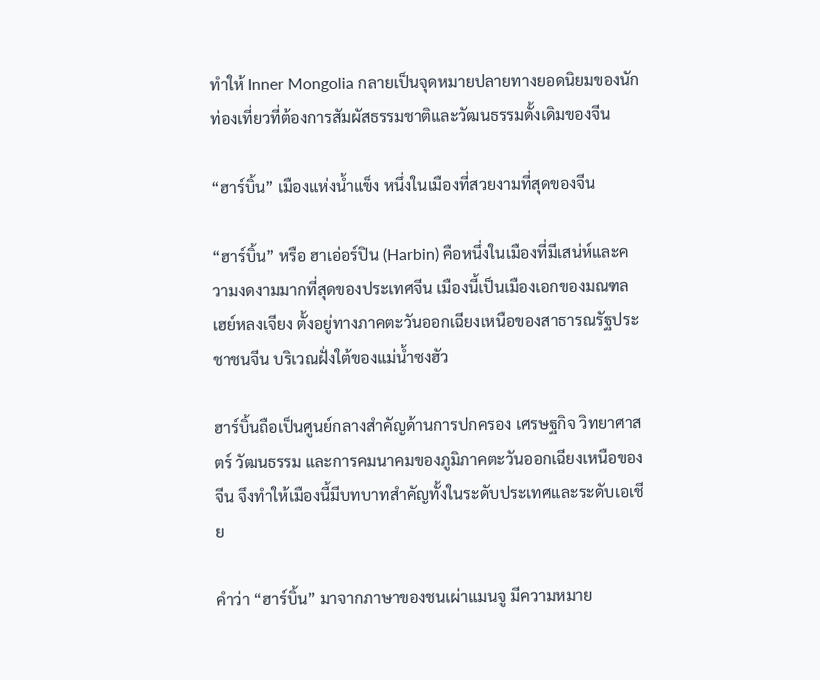ทำให้ Inner Mongolia กลายเป็นจุดหมายปลายทางยอดนิยมของนักท่องเที่ยวที่ต้องการสัมผัสธรรมชาติและวัฒนธรรมดั้งเดิมของจีน

“ฮาร์บิ้น” เมืองแห่งน้ำแข็ง หนึ่งในเมืองที่สวยงามที่สุดของจีน

“ฮาร์บิ้น” หรือ ฮาเอ่อร์ปิน (Harbin) คือหนึ่งในเมืองที่มีเสน่ห์และความงดงามมากที่สุดของประเทศจีน เมืองนี้เป็นเมืองเอกของมณฑลเฮย์หลงเจียง ตั้งอยู่ทางภาคตะวันออกเฉียงเหนือของสาธารณรัฐประชาชนจีน บริเวณฝั่งใต้ของแม่น้ำซงฮัว

ฮาร์บิ้นถือเป็นศูนย์กลางสำคัญด้านการปกครอง เศรษฐกิจ วิทยาศาสตร์ วัฒนธรรม และการคมนาคมของภูมิภาคตะวันออกเฉียงเหนือของจีน จึงทำให้เมืองนี้มีบทบาทสำคัญทั้งในระดับประเทศและระดับเอเชีย

คำว่า “ฮาร์บิ้น” มาจากภาษาของชนเผ่าแมนจู มีความหมาย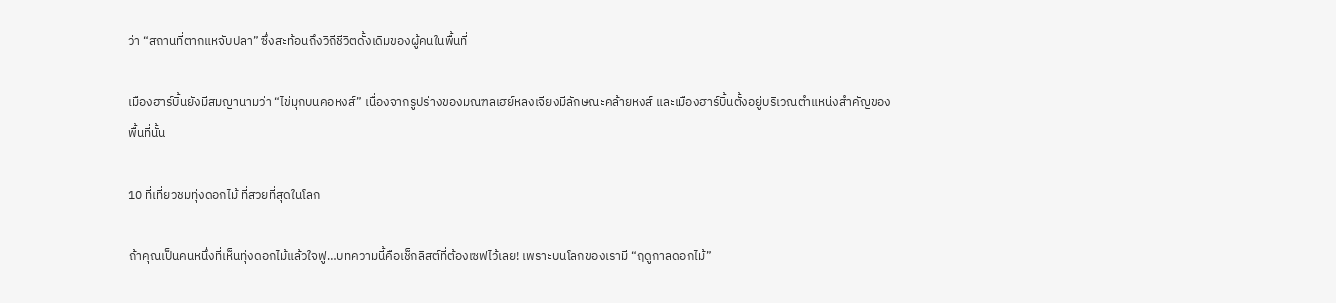ว่า “สถานที่ตากแหจับปลา” ซึ่งสะท้อนถึงวิถีชีวิตดั้งเดิมของผู้คนในพื้นที่

เมืองฮาร์บิ้นยังมีสมญานามว่า “ไข่มุกบนคอหงส์” เนื่องจากรูปร่างของมณฑลเฮย์หลงเจียงมีลักษณะคล้ายหงส์ และเมืองฮาร์บิ้นตั้งอยู่บริเวณตำแหน่งสำคัญของพื้นที่นั้น

10 ที่เที่ยวชมทุ่งดอกไม้ ที่สวยที่สุดในโลก

ถ้าคุณเป็นคนหนึ่งที่เห็นทุ่งดอกไม้แล้วใจฟู…บทความนี้คือเช็กลิสต์ที่ต้องเซฟไว้เลย! เพราะบนโลกของเรามี “ฤดูกาลดอกไม้”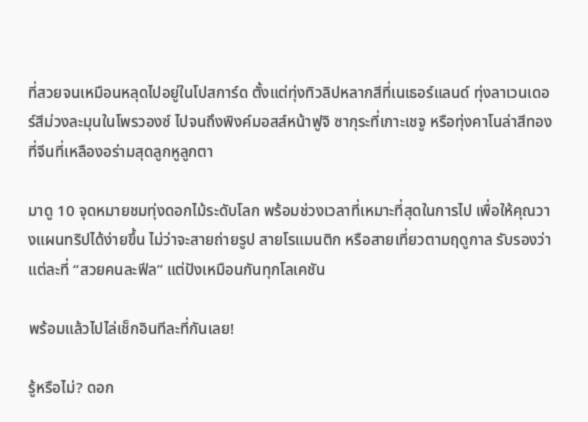ที่สวยจนเหมือนหลุดไปอยู่ในโปสการ์ด ตั้งแต่ทุ่งทิวลิปหลากสีที่เนเธอร์แลนด์ ทุ่งลาเวนเดอร์สีม่วงละมุนในโพรวองซ์ ไปจนถึงพิงค์มอสส์หน้าฟูจิ ซากุระที่เกาะเชจู หรือทุ่งคาโนล่าสีทองที่จีนที่เหลืองอร่ามสุดลูกหูลูกตา

มาดู 10 จุดหมายชมทุ่งดอกไม้ระดับโลก พร้อมช่วงเวลาที่เหมาะที่สุดในการไป เพื่อให้คุณวางแผนทริปได้ง่ายขึ้น ไม่ว่าจะสายถ่ายรูป สายโรแมนติก หรือสายเที่ยวตามฤดูกาล รับรองว่าแต่ละที่ “สวยคนละฟีล” แต่ปังเหมือนกันทุกโลเคชัน

พร้อมแล้วไปไล่เช็กอินทีละที่กันเลย!

รู้หรือไม่? ดอก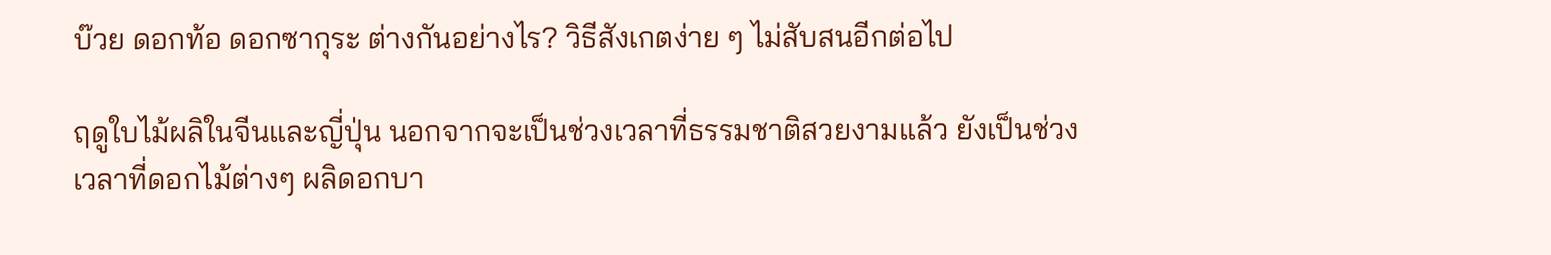บ๊วย ดอกท้อ ดอกซากุระ ต่างกันอย่างไร? วิธีสังเกตง่าย ๆ ไม่สับสนอีกต่อไป

ฤดูใบไม้ผลิในจีนและญี่ปุ่น นอกจากจะเป็นช่วงเวลาที่ธรรมชาติสวยงามแล้ว ยังเป็นช่วงเวลาที่ดอกไม้ต่างๆ ผลิดอกบา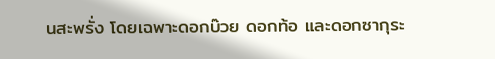นสะพรั่ง โดยเฉพาะดอกบ๊วย ดอกท้อ และดอกซากุระ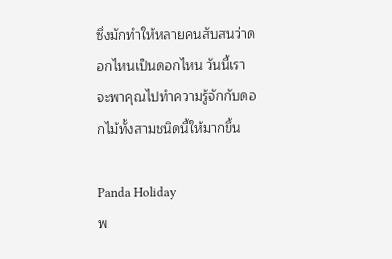ซึ่งมักทำให้หลายคนสับสนว่าดอกไหนเป็นดอกไหน วันนี้เราจะพาคุณไปทำความรู้จักกับดอกไม้ทั้งสามชนิดนี้ให้มากขึ้น

Panda Holiday
พ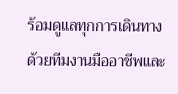ร้อมดูแลทุกการเดินทาง
ด้วยทีมงานมืออาชีพและ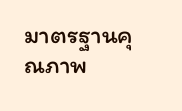มาตรฐานคุณภาพ